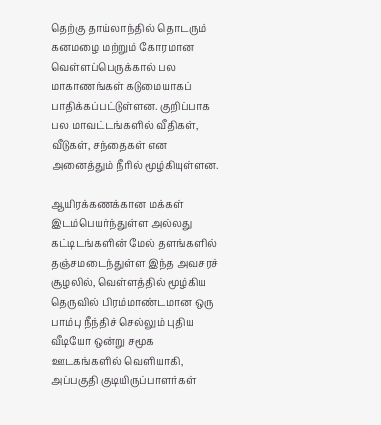தெற்கு தாய்லாந்தில் தொடரும் கனமழை மற்றும் கோரமான வெள்ளப்பெருக்கால் பல மாகாணங்கள் கடுமையாகப் பாதிக்கப்பட்டுள்ளன. குறிப்பாக பல மாவட்டங்களில் வீதிகள், வீடுகள், சந்தைகள் என அனைத்தும் நீரில் மூழ்கியுள்ளன.

ஆயிரக்கணக்கான மக்கள் இடம்பெயர்ந்துள்ள அல்லது கட்டிடங்களின் மேல் தளங்களில் தஞ்சமடைந்துள்ள இந்த அவசரச் சூழலில், வெள்ளத்தில் மூழ்கிய தெருவில் பிரம்மாண்டமான ஒரு பாம்பு நீந்திச் செல்லும் புதிய வீடியோ ஒன்று சமூக ஊடகங்களில் வெளியாகி, அப்பகுதி குடியிருப்பாளர்கள்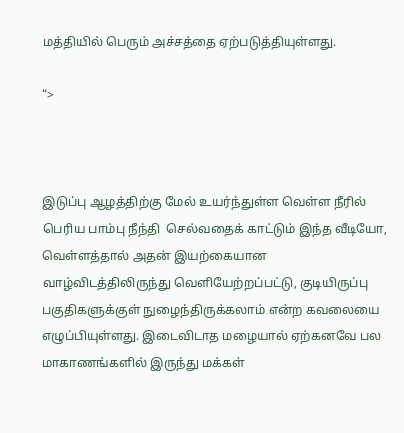மத்தியில் பெரும் அச்சத்தை ஏற்படுத்தியுள்ளது.

“>



இடுப்பு ஆழத்திற்கு மேல் உயர்ந்துள்ள வெள்ள நீரில் பெரிய பாம்பு நீந்தி  செல்வதைக் காட்டும் இந்த வீடியோ, வெள்ளத்தால் அதன் இயற்கையான வாழ்விடத்திலிருந்து வெளியேற்றப்பட்டு, குடியிருப்பு பகுதிகளுக்குள் நுழைந்திருக்கலாம் என்ற கவலையை எழுப்பியுள்ளது. இடைவிடாத மழையால் ஏற்கனவே பல மாகாணங்களில் இருந்து மக்கள்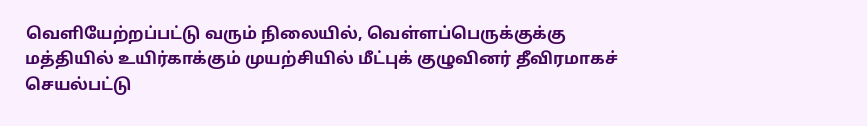வெளியேற்றப்பட்டு வரும் நிலையில், வெள்ளப்பெருக்குக்கு மத்தியில் உயிர்காக்கும் முயற்சியில் மீட்புக் குழுவினர் தீவிரமாகச் செயல்பட்டு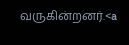வருகின்றனர்.<a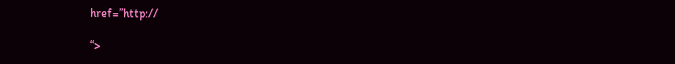href=”http://

“>